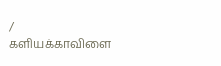/
களியக்காவிளை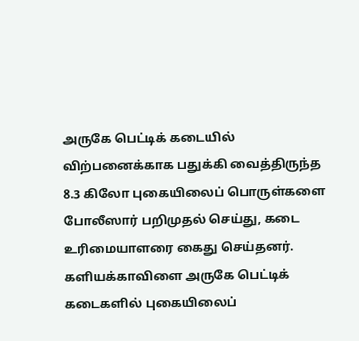அருகே பெட்டிக் கடையில் விற்பனைக்காக பதுக்கி வைத்திருந்த 8.3 கிலோ புகையிலைப் பொருள்களை போலீஸார் பறிமுதல் செய்து, கடை உரிமையாளரை கைது செய்தனர்.
களியக்காவிளை அருகே பெட்டிக் கடைகளில் புகையிலைப்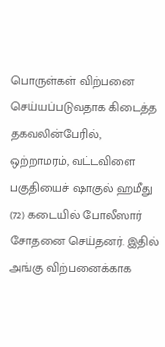பொருள்கள் விற்பனை செய்யப்படுவதாக கிடைத்த தகவலின்பேரில், ஒற்றாமரம், வட்டவிளை பகுதியைச் ஷாகுல் ஹமீது (72) கடையில் போலீஸார் சோதனை செய்தனர். இதில் அங்கு விற்பனைக்காக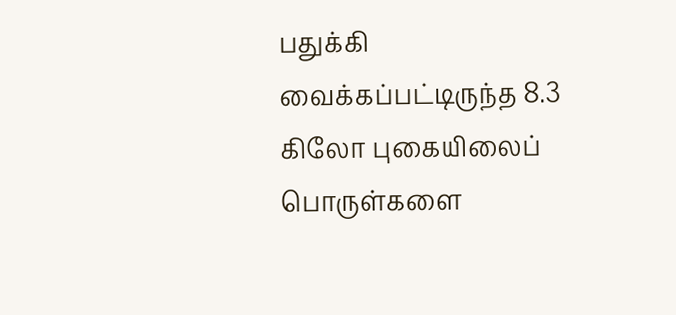பதுக்கி வைக்கப்பட்டிருந்த 8.3 கிலோ புகையிலைப் பொருள்களை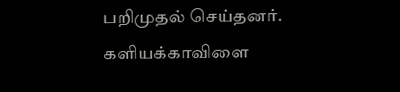பறிமுதல் செய்தனர்.
களியக்காவிளை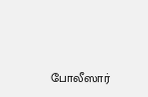போலீஸார்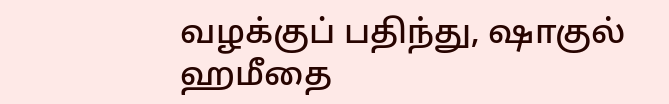வழக்குப் பதிந்து, ஷாகுல் ஹமீதை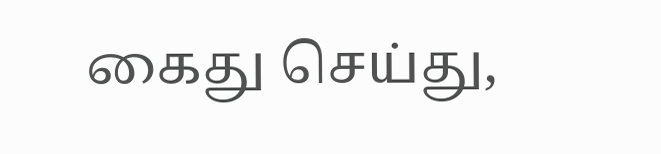கைது செய்து,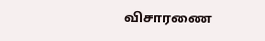விசாரணை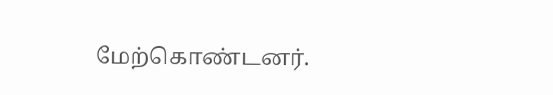மேற்கொண்டனர்.